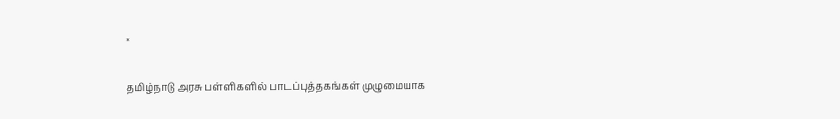×

தமிழ்நாடு அரசு பள்ளிகளில் பாடப்புத்தகங்கள் முழுமையாக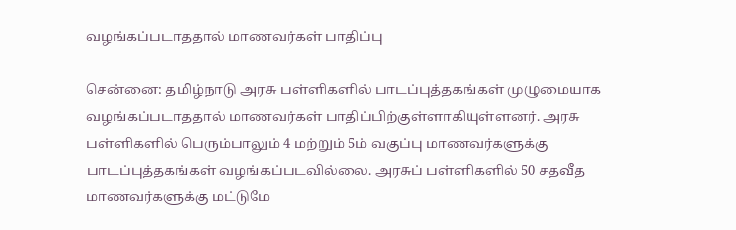வழங்கப்படாததால் மாணவர்கள் பாதிப்பு

சென்னை: தமிழ்நாடு அரசு பள்ளிகளில் பாடப்புத்தகங்கள் முழுமையாக வழங்கப்படாததால் மாணவர்கள் பாதிப்பிற்குள்ளாகியுள்ளனர். அரசு பள்ளிகளில் பெரும்பாலும் 4 மற்றும் 5ம் வகுப்பு மாணவர்களுக்கு பாடப்புத்தகங்கள் வழங்கப்படவில்லை. அரசுப் பள்ளிகளில் 50 சதவீத மாணவர்களுக்கு மட்டுமே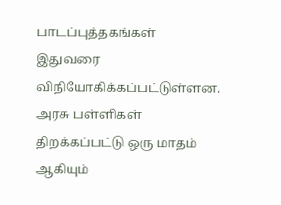பாடப்புத்தகங்கள் இதுவரை விநியோகிக்கப்பட்டுள்ளன. அரசு பள்ளிகள் திறக்கப்பட்டு ஒரு மாதம் ஆகியும்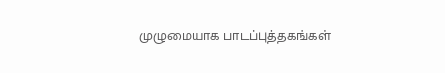முழுமையாக பாடப்புத்தகங்கள்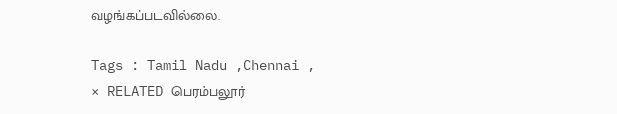வழங்கப்படவில்லை.

Tags : Tamil Nadu ,Chennai ,
× RELATED பெரம்பலூர்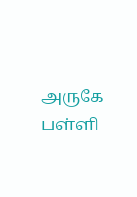அருகே பள்ளி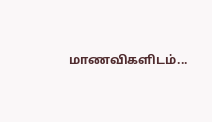மாணவிகளிடம்...